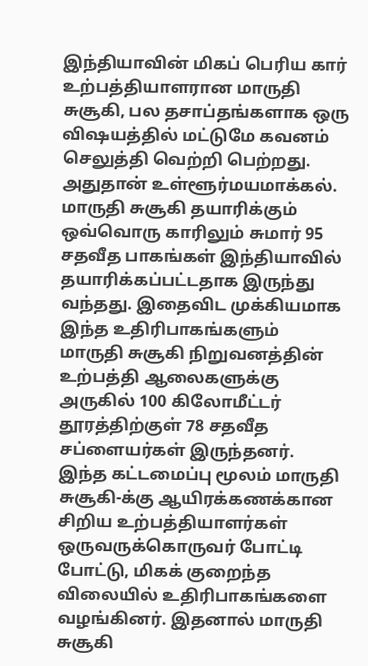இந்தியாவின் மிகப் பெரிய கார் உற்பத்தியாளரான மாருதி சுசூகி, பல தசாப்தங்களாக ஒரு விஷயத்தில் மட்டுமே கவனம் செலுத்தி வெற்றி பெற்றது. அதுதான் உள்ளூர்மயமாக்கல். மாருதி சுசூகி தயாரிக்கும் ஒவ்வொரு காரிலும் சுமார் 95 சதவீத பாகங்கள் இந்தியாவில் தயாரிக்கப்பட்டதாக இருந்து வந்தது. இதைவிட முக்கியமாக இந்த உதிரிபாகங்களும் மாருதி சுசூகி நிறுவனத்தின் உற்பத்தி ஆலைகளுக்கு அருகில் 100 கிலோமீட்டர் தூரத்திற்குள் 78 சதவீத சப்ளையர்கள் இருந்தனர்.
இந்த கட்டமைப்பு மூலம் மாருதி சுசூகி-க்கு ஆயிரக்கணக்கான சிறிய உற்பத்தியாளர்கள் ஒருவருக்கொருவர் போட்டி போட்டு, மிகக் குறைந்த விலையில் உதிரிபாகங்களை வழங்கினர். இதனால் மாருதி சுசூகி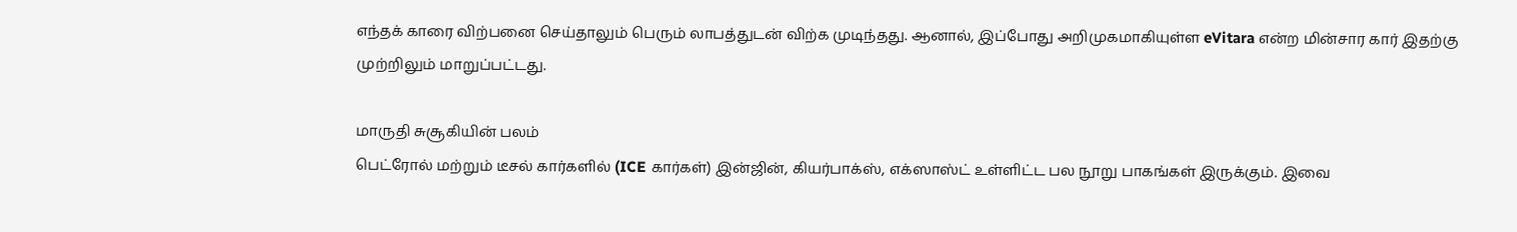எந்தக் காரை விற்பனை செய்தாலும் பெரும் லாபத்துடன் விற்க முடிந்தது. ஆனால், இப்போது அறிமுகமாகியுள்ள eVitara என்ற மின்சார கார் இதற்கு முற்றிலும் மாறுப்பட்டது.

மாருதி சுசூகியின் பலம்
பெட்ரோல் மற்றும் டீசல் கார்களில் (ICE கார்கள்) இன்ஜின், கியர்பாக்ஸ், எக்ஸாஸ்ட் உள்ளிட்ட பல நூறு பாகங்கள் இருக்கும். இவை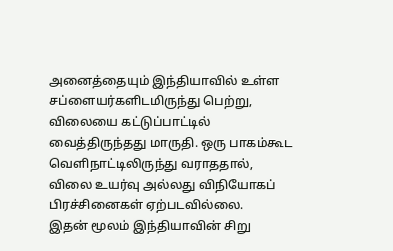அனைத்தையும் இந்தியாவில் உள்ள சப்ளையர்களிடமிருந்து பெற்று, விலையை கட்டுப்பாட்டில் வைத்திருந்தது மாருதி. ஒரு பாகம்கூட வெளிநாட்டிலிருந்து வராததால், விலை உயர்வு அல்லது விநியோகப் பிரச்சினைகள் ஏற்படவில்லை.
இதன் மூலம் இந்தியாவின் சிறு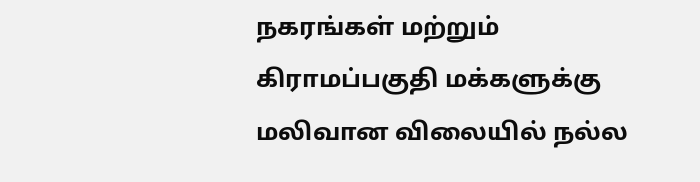நகரங்கள் மற்றும் கிராமப்பகுதி மக்களுக்கு மலிவான விலையில் நல்ல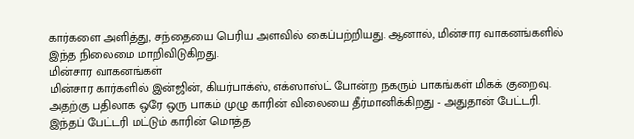கார்களை அளித்து, சந்தையை பெரிய அளவில் கைப்பற்றியது. ஆனால், மின்சார வாகனங்களில் இந்த நிலைமை மாறிவிடுகிறது.
மின்சார வாகனங்கள்
மின்சார கார்களில் இன்ஜின், கியர்பாக்ஸ், எக்ஸாஸ்ட் போன்ற நகரும் பாகங்கள் மிகக் குறைவு. அதற்கு பதிலாக ஒரே ஒரு பாகம் முழு காரின் விலையை தீர்மானிக்கிறது - அதுதான் பேட்டரி.
இந்தப் பேட்டரி மட்டும் காரின் மொத்த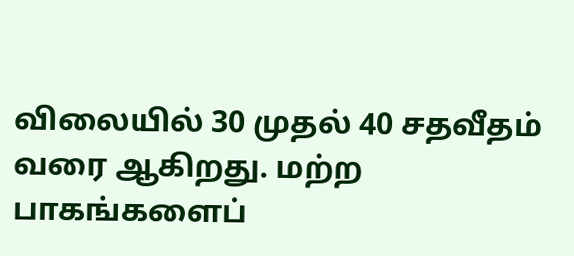விலையில் 30 முதல் 40 சதவீதம் வரை ஆகிறது. மற்ற பாகங்களைப்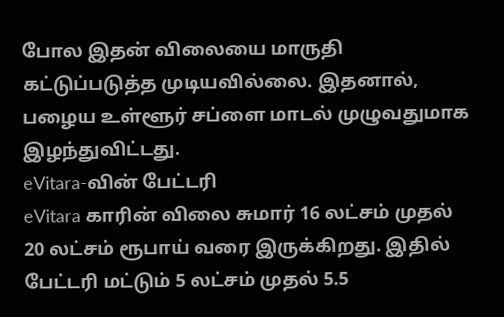போல இதன் விலையை மாருதி கட்டுப்படுத்த முடியவில்லை. இதனால், பழைய உள்ளூர் சப்ளை மாடல் முழுவதுமாக இழந்துவிட்டது.
eVitara-வின் பேட்டரி
eVitara காரின் விலை சுமார் 16 லட்சம் முதல் 20 லட்சம் ரூபாய் வரை இருக்கிறது. இதில் பேட்டரி மட்டும் 5 லட்சம் முதல் 5.5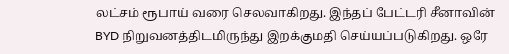லட்சம் ரூபாய் வரை செலவாகிறது. இந்தப் பேட்டரி சீனாவின் BYD நிறுவனத்திடமிருந்து இறக்குமதி செய்யப்படுகிறது. ஒரே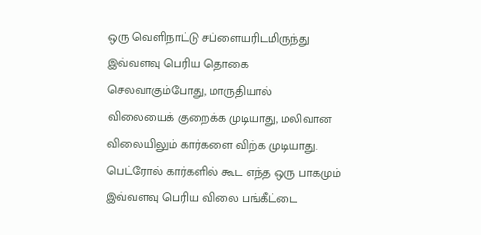ஒரு வெளிநாட்டு சப்ளையரிடமிருந்து இவ்வளவு பெரிய தொகை செலவாகும்போது, மாருதியால் விலையைக் குறைக்க முடியாது, மலிவான விலையிலும் கார்களை விற்க முடியாது.
பெட்ரோல் கார்களில் கூட எந்த ஒரு பாகமும் இவ்வளவு பெரிய விலை பங்கீட்டை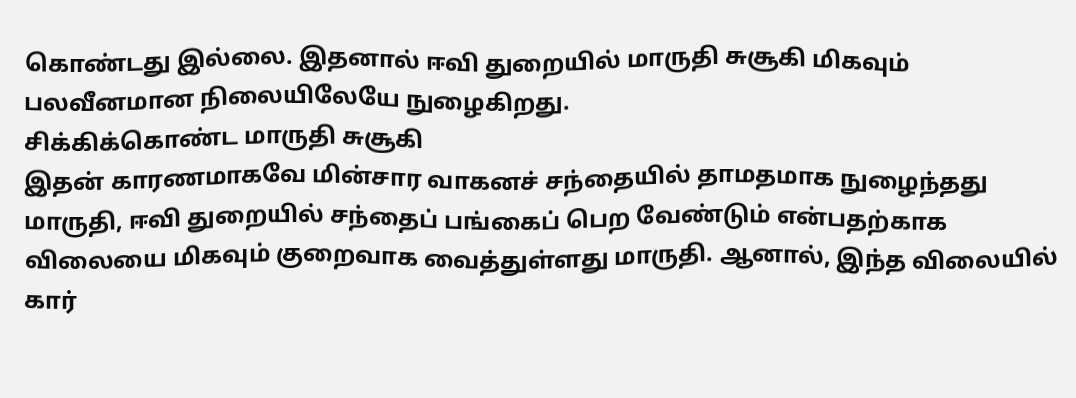கொண்டது இல்லை. இதனால் ஈவி துறையில் மாருதி சுசூகி மிகவும் பலவீனமான நிலையிலேயே நுழைகிறது.
சிக்கிக்கொண்ட மாருதி சுசூகி
இதன் காரணமாகவே மின்சார வாகனச் சந்தையில் தாமதமாக நுழைந்தது மாருதி, ஈவி துறையில் சந்தைப் பங்கைப் பெற வேண்டும் என்பதற்காக விலையை மிகவும் குறைவாக வைத்துள்ளது மாருதி. ஆனால், இந்த விலையில் கார்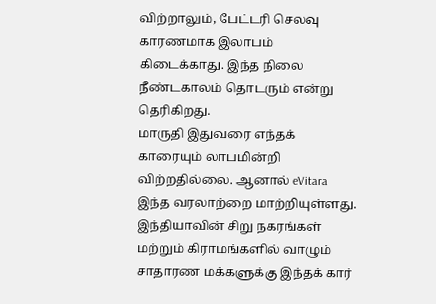விற்றாலும், பேட்டரி செலவு காரணமாக இலாபம் கிடைக்காது. இந்த நிலை நீண்டகாலம் தொடரும் என்று தெரிகிறது.
மாருதி இதுவரை எந்தக் காரையும் லாபமின்றி விற்றதில்லை. ஆனால் eVitara இந்த வரலாற்றை மாற்றியுள்ளது. இந்தியாவின் சிறு நகரங்கள் மற்றும் கிராமங்களில் வாழும் சாதாரண மக்களுக்கு இந்தக் கார்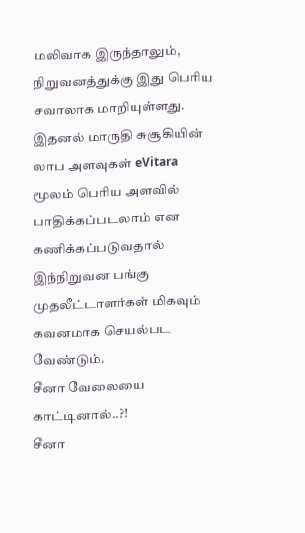மலிவாக இருந்தாலும், நிறுவனத்துக்கு இது பெரிய சவாலாக மாறியுள்ளது. இதனல் மாருதி சுசூகியின் லாப அளவுகள் eVitara மூலம் பெரிய அளவில் பாதிக்கப்படலாம் என கணிக்கப்படுவதால் இந்நிறுவன பங்கு முதலீட்டாளர்கள் மிகவும் கவனமாக செயல்பட வேண்டும்.
சீனா வேலையை காட்டினால்..?!
சீனா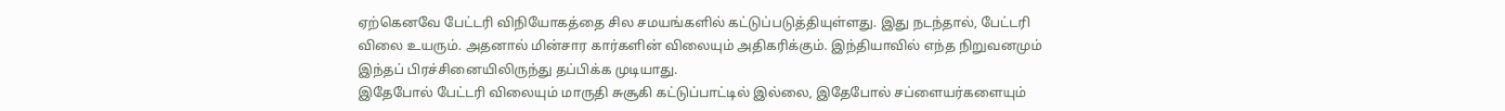ஏற்கெனவே பேட்டரி விநியோகத்தை சில சமயங்களில் கட்டுப்படுத்தியுள்ளது. இது நடந்தால், பேட்டரி விலை உயரும். அதனால் மின்சார கார்களின் விலையும் அதிகரிக்கும். இந்தியாவில் எந்த நிறுவனமும் இந்தப் பிரச்சினையிலிருந்து தப்பிக்க முடியாது.
இதேபோல் பேட்டரி விலையும் மாருதி சுசூகி கட்டுப்பாட்டில் இல்லை, இதேபோல் சப்ளையர்களையும்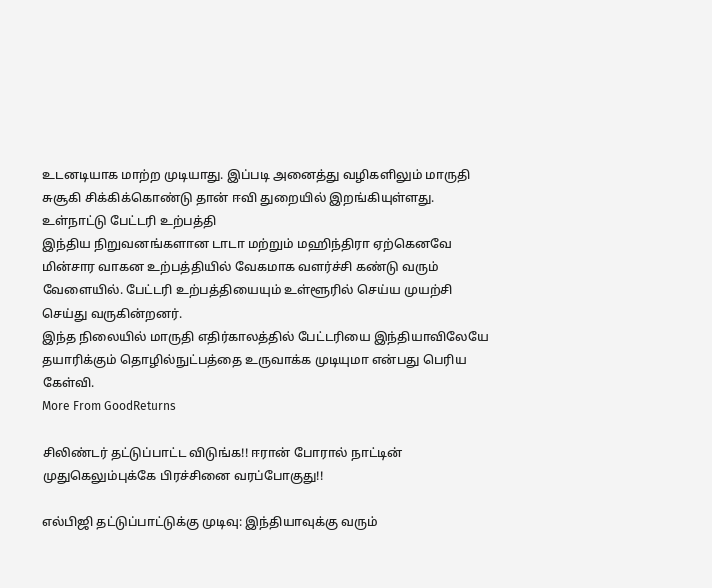உடனடியாக மாற்ற முடியாது. இப்படி அனைத்து வழிகளிலும் மாருதி சுசூகி சிக்கிக்கொண்டு தான் ஈவி துறையில் இறங்கியுள்ளது.
உள்நாட்டு பேட்டரி உற்பத்தி
இந்திய நிறுவனங்களான டாடா மற்றும் மஹிந்திரா ஏற்கெனவே மின்சார வாகன உற்பத்தியில் வேகமாக வளர்ச்சி கண்டு வரும் வேளையில். பேட்டரி உற்பத்தியையும் உள்ளூரில் செய்ய முயற்சி செய்து வருகின்றனர்.
இந்த நிலையில் மாருதி எதிர்காலத்தில் பேட்டரியை இந்தியாவிலேயே தயாரிக்கும் தொழில்நுட்பத்தை உருவாக்க முடியுமா என்பது பெரிய கேள்வி.
More From GoodReturns

சிலிண்டர் தட்டுப்பாட்ட விடுங்க!! ஈரான் போரால் நாட்டின் முதுகெலும்புக்கே பிரச்சினை வரப்போகுது!!

எல்பிஜி தட்டுப்பாட்டுக்கு முடிவு: இந்தியாவுக்கு வரும்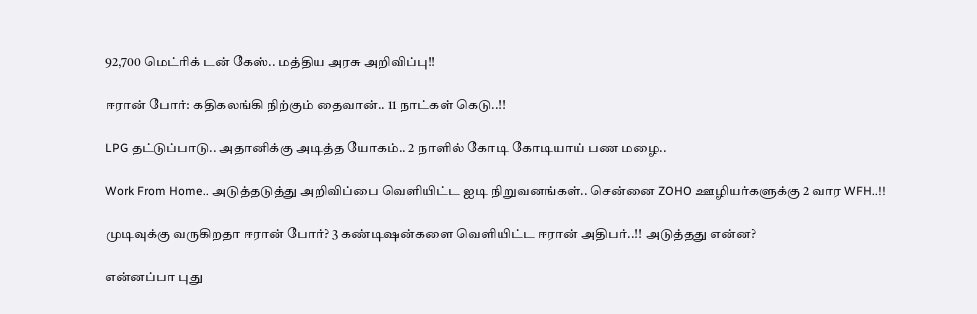92,700 மெட்ரிக் டன் கேஸ்.. மத்திய அரசு அறிவிப்பு!!

ஈரான் போர்: கதிகலங்கி நிற்கும் தைவான்.. 11 நாட்கள் கெடு..!!

LPG தட்டுப்பாடு.. அதானிக்கு அடித்த யோகம்.. 2 நாளில் கோடி கோடியாய் பண மழை..

Work From Home.. அடுத்தடுத்து அறிவிப்பை வெளியிட்ட ஐடி நிறுவனங்கள்.. சென்னை ZOHO ஊழியர்களுக்கு 2 வார WFH..!!

முடிவுக்கு வருகிறதா ஈரான் போர்? 3 கண்டிஷன்களை வெளியிட்ட ஈரான் அதிபர்..!! அடுத்தது என்ன?

என்னப்பா புது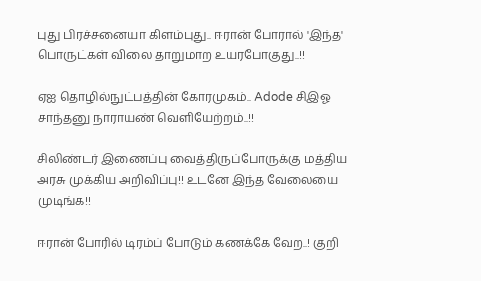புது பிரச்சனையா கிளம்புது.. ஈரான் போரால் 'இந்த' பொருட்கள் விலை தாறுமாற உயரபோகுது..!!

ஏஐ தொழில்நுட்பத்தின் கோரமுகம்.. Adode சிஇஓ சாந்தனு நாராயண் வெளியேற்றம்..!!

சிலிண்டர் இணைப்பு வைத்திருப்போருக்கு மத்திய அரசு முக்கிய அறிவிப்பு!! உடனே இந்த வேலையை முடிங்க!!

ஈரான் போரில் டிரம்ப் போடும் கணக்கே வேற..! குறி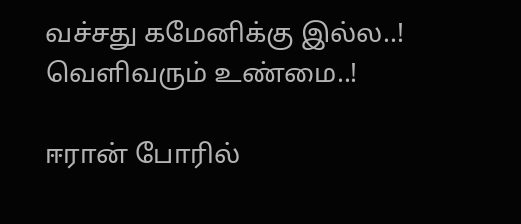வச்சது கமேனிக்கு இல்ல..! வெளிவரும் உண்மை..!

ஈரான் போரில்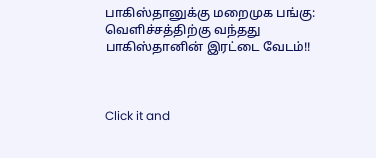பாகிஸ்தானுக்கு மறைமுக பங்கு: வெளிச்சத்திற்கு வந்தது பாகிஸ்தானின் இரட்டை வேடம்!!



Click it and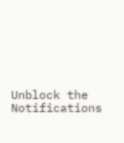Unblock the Notifications